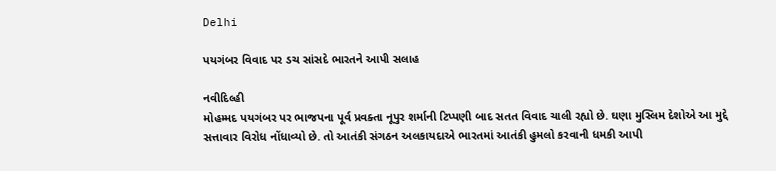Delhi

પયગંબર વિવાદ પર ડચ સાંસદે ભારતને આપી સલાહ

નવીદિલ્હી
મોહમ્મદ પયગંબર પર ભાજપના પૂર્વ પ્રવક્તા નૂપુર શર્માની ટિપ્પણી બાદ સતત વિવાદ ચાલી રહ્યો છે. ઘણા મુસ્લિમ દેશોએ આ મુદ્દે સત્તાવાર વિરોધ નોંધાવ્યો છે. તો આતંકી સંગઠન અલકાયદાએ ભારતમાં આતંકી હુમલો કરવાની ધમકી આપી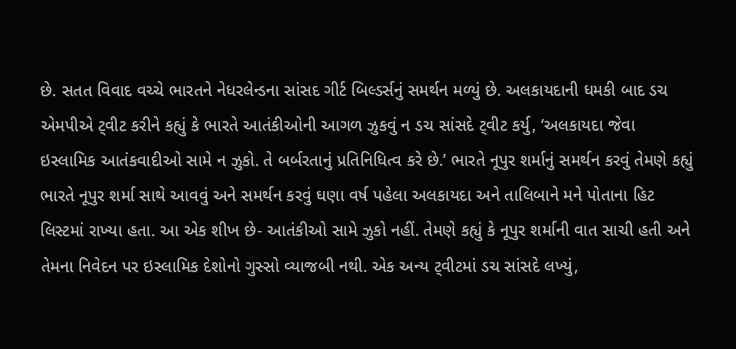છે. સતત વિવાદ વચ્ચે ભારતને નેધરલેન્ડના સાંસદ ગીર્ટ બિલ્ડર્સનું સમર્થન મળ્યું છે. અલકાયદાની ધમકી બાદ ડચ એમપીએ ટ્‌વીટ કરીને કહ્યું કે ભારતે આતંકીઓની આગળ ઝુકવું ન ડચ સાંસદે ટ્‌વીટ કર્યુ, ‘અલકાયદા જેવા ઇસ્લામિક આતંકવાદીઓ સામે ન ઝુકો. તે બર્બરતાનું પ્રતિનિધિત્વ કરે છે.’ ભારતે નૂપુર શર્માનું સમર્થન કરવું તેમણે કહ્યું ભારતે નૂપુર શર્મા સાથે આવવું અને સમર્થન કરવું ઘણા વર્ષ પહેલા અલકાયદા અને તાલિબાને મને પોતાના હિટ લિસ્ટમાં રાખ્યા હતા. આ એક શીખ છે- આતંકીઓ સામે ઝુકો નહીં. તેમણે કહ્યું કે નૂપુર શર્માની વાત સાચી હતી અને તેમના નિવેદન પર ઇસ્લામિક દેશોનો ગુસ્સો વ્યાજબી નથી. એક અન્ય ટ્‌વીટમાં ડચ સાંસદે લખ્યું,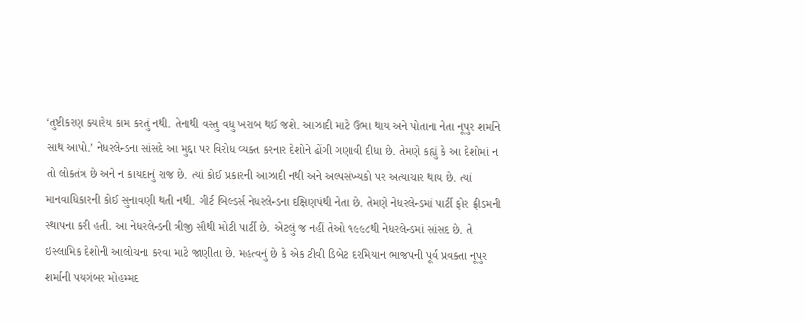‘તુષ્ટીકરણ ક્યારેય કામ કરતું નથી. તેનાથી વસ્તુ વધુ ખરાબ થઈ જશે. આઝાદી માટે ઉભા થાય અને પોતાના નેતા નૂપુર શર્માને સાથ આપો.’ નેધરલેન્ડના સાંસદે આ મુદ્દા પર વિરોધ વ્યક્ત કરનાર દેશોને ઢોંગી ગણાવી દીધા છે. તેમણે કહ્યું કે આ દેશોમાં ન તો લોકતંત્ર છે અને ન કાયદાનું રાજ છે. ત્યાં કોઈ પ્રકારની આઝાદી નથી અને અલ્પસંખ્યકો પર અત્યાચાર થાય છે. ત્યાં માનવાધિકારની કોઈ સુનાવણી થતી નથી. ગીર્ટ બિલ્ડર્સ નેધરલેન્ડના દક્ષિણપંથી નેતા છે. તેમણે નેધરલેન્ડમાં પાર્ટી ફોર ફ્રીડમની સ્થાપના કરી હતી. આ નેધરલેન્ડની ત્રીજી સૌથી મોટી પાર્ટી છે. એટલું જ નહીં તેઓ ૧૯૯૮થી નેધરલેન્ડમાં સાંસદ છે. તે ઇસ્લામિક દેશોની આલોચના કરવા માટે જાણીતા છે. મહત્વનું છે કે એક ટીવી ડિબેટ દરમિયાન ભાજપની પૂર્વ પ્રવક્તા નૂપુર શર્માની પયગંબર મોહમ્મદ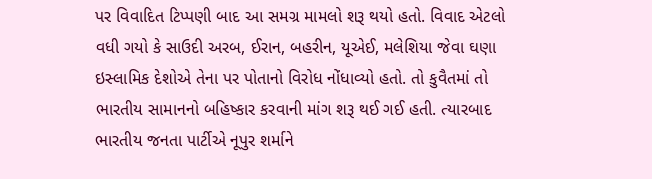પર વિવાદિત ટિપ્પણી બાદ આ સમગ્ર મામલો શરૂ થયો હતો. વિવાદ એટલો વધી ગયો કે સાઉદી અરબ, ઈરાન, બહરીન, યૂએઈ, મલેશિયા જેવા ઘણા ઇસ્લામિક દેશોએ તેના પર પોતાનો વિરોધ નોંધાવ્યો હતો. તો કુવૈતમાં તો ભારતીય સામાનનો બહિષ્કાર કરવાની માંગ શરૂ થઈ ગઈ હતી. ત્યારબાદ ભારતીય જનતા પાર્ટીએ નૂપુર શર્માને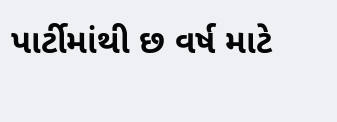પાર્ટીમાંથી છ વર્ષ માટે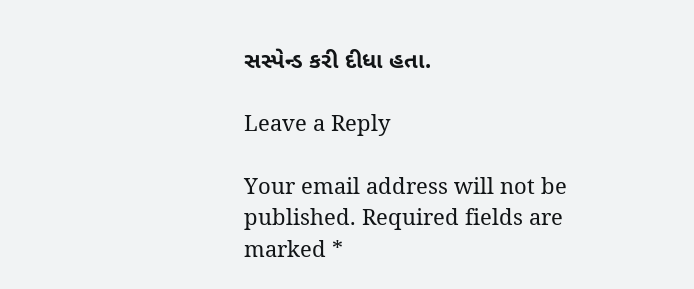સસ્પેન્ડ કરી દીધા હતા.

Leave a Reply

Your email address will not be published. Required fields are marked *